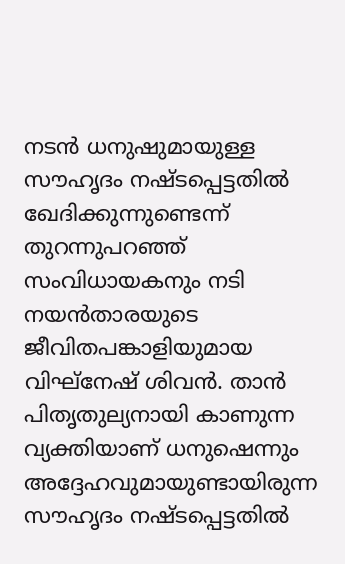നടൻ ധനുഷുമായുള്ള സൗഹൃദം നഷ്ടപ്പെട്ടതിൽ ഖേദിക്കുന്നുണ്ടെന്ന് തുറന്നുപറഞ്ഞ് സംവിധായകനും നടി നയൻതാരയുടെ ജീവിതപങ്കാളിയുമായ വിഘ്നേഷ് ശിവൻ. താൻ പിതൃതുല്യനായി കാണുന്ന വ്യക്തിയാണ് ധനുഷെന്നും അദ്ദേഹവുമായുണ്ടായിരുന്ന സൗഹൃദം നഷ്ടപ്പെട്ടതിൽ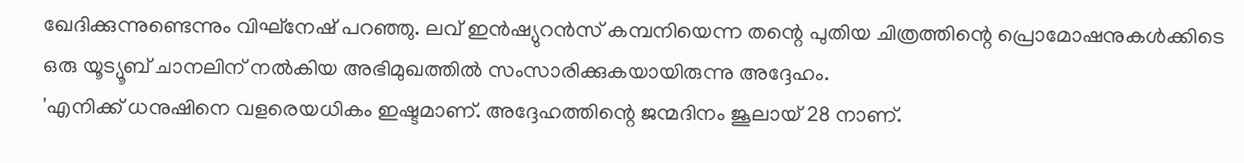ഖേദിക്കുന്നുണ്ടെന്നും വിഘ്നേഷ് പറഞ്ഞു. ലവ് ഇൻഷ്യുറൻസ് കമ്പനിയെന്ന തന്റെ പുതിയ ചിത്രത്തിന്റെ പ്രൊമോഷനുകൾക്കിടെ ഒരു യൂട്യൂബ് ചാനലിന് നൽകിയ അഭിമുഖത്തിൽ സംസാരിക്കുകയായിരുന്നു അദ്ദേഹം.
'എനിക്ക് ധനുഷിനെ വളരെയധികം ഇഷ്ടമാണ്. അദ്ദേഹത്തിന്റെ ജന്മദിനം ജൂലായ് 28 നാണ്.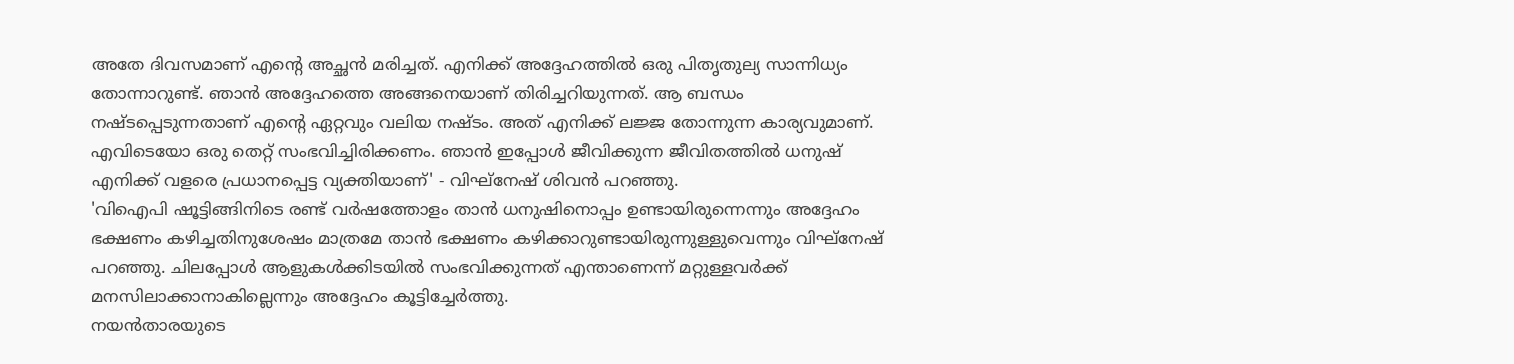അതേ ദിവസമാണ് എന്റെ അച്ഛൻ മരിച്ചത്. എനിക്ക് അദ്ദേഹത്തിൽ ഒരു പിതൃതുല്യ സാന്നിധ്യം തോന്നാറുണ്ട്. ഞാൻ അദ്ദേഹത്തെ അങ്ങനെയാണ് തിരിച്ചറിയുന്നത്. ആ ബന്ധം നഷ്ടപ്പെടുന്നതാണ് എന്റെ ഏറ്റവും വലിയ നഷ്ടം. അത് എനിക്ക് ലജ്ജ തോന്നുന്ന കാര്യവുമാണ്. എവിടെയോ ഒരു തെറ്റ് സംഭവിച്ചിരിക്കണം. ഞാൻ ഇപ്പോൾ ജീവിക്കുന്ന ജീവിതത്തിൽ ധനുഷ് എനിക്ക് വളരെ പ്രധാനപ്പെട്ട വ്യക്തിയാണ്' - വിഘ്നേഷ് ശിവൻ പറഞ്ഞു.
'വിഐപി ഷൂട്ടിങ്ങിനിടെ രണ്ട് വർഷത്തോളം താൻ ധനുഷിനൊപ്പം ഉണ്ടായിരുന്നെന്നും അദ്ദേഹം ഭക്ഷണം കഴിച്ചതിനുശേഷം മാത്രമേ താൻ ഭക്ഷണം കഴിക്കാറുണ്ടായിരുന്നുള്ളുവെന്നും വിഘ്നേഷ് പറഞ്ഞു. ചിലപ്പോൾ ആളുകൾക്കിടയിൽ സംഭവിക്കുന്നത് എന്താണെന്ന് മറ്റുള്ളവർക്ക് മനസിലാക്കാനാകില്ലെന്നും അദ്ദേഹം കൂട്ടിച്ചേർത്തു.
നയൻതാരയുടെ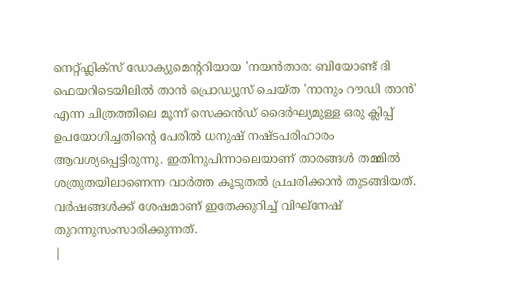നെറ്റ്ഫ്ലിക്സ് ഡോക്യുമെന്ററിയായ 'നയൻതാര: ബിയോണ്ട് ദി ഫെയറിടെയിലിൽ താൻ പ്രൊഡ്യൂസ് ചെയ്ത 'നാനും റൗഡി താൻ' എന്ന ചിത്രത്തിലെ മൂന്ന് സെക്കൻഡ് ദൈർഘ്യമുള്ള ഒരു ക്ലിപ്പ് ഉപയോഗിച്ചതിന്റെ പേരിൽ ധനുഷ് നഷ്ടപരിഹാരം ആവശ്യപ്പെട്ടിരുന്നു. ഇതിനുപിന്നാലെയാണ് താരങ്ങൾ തമ്മിൽ ശത്രുതയിലാണെന്ന വാർത്ത കൂടുതൽ പ്രചരിക്കാൻ തുടങ്ങിയത്. വർഷങ്ങൾക്ക് ശേഷമാണ് ഇതേക്കുറിച്ച് വിഘ്നേഷ് തുറന്നുസംസാരിക്കുന്നത്.
|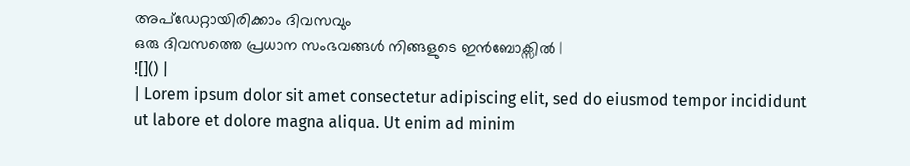അപ്ഡേറ്റായിരിക്കാം ദിവസവും
ഒരു ദിവസത്തെ പ്രധാന സംഭവങ്ങൾ നിങ്ങളുടെ ഇൻബോക്സിൽ |
![]() |
| Lorem ipsum dolor sit amet consectetur adipiscing elit, sed do eiusmod tempor incididunt ut labore et dolore magna aliqua. Ut enim ad minim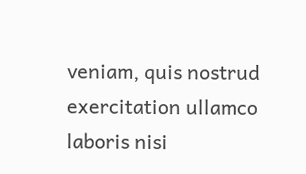veniam, quis nostrud exercitation ullamco laboris nisi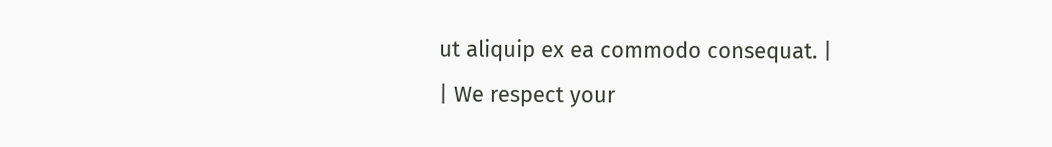ut aliquip ex ea commodo consequat. |
| We respect your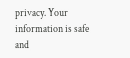privacy. Your information is safe and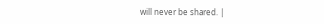will never be shared. |